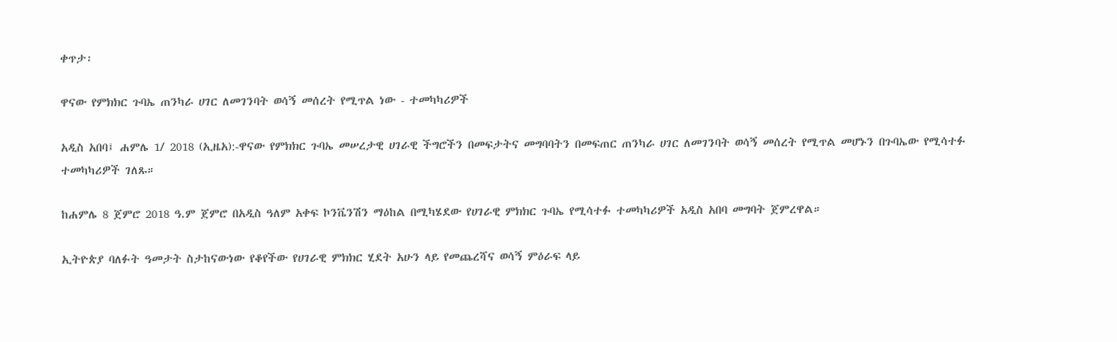ቀጥታ፡

ዋናው የምክክር ጉባኤ ጠንካራ ሀገር ለመገንባት ወሳኝ መሰረት የሚጥል ነው - ተመካካሪዎች

አዲስ አበባ፤ ሐምሌ 1/ 2018 (ኢዜአ):-ዋናው የምክክር ጉባኤ መሠረታዊ ሀገራዊ ችግሮችን በመፍታትና መግባባትን በመፍጠር ጠንካራ ሀገር ለመገንባት ወሳኝ መሰረት የሚጥል መሆኑን በጉባኤው የሚሳተፉ ተመካካሪዎች ገለጹ።

ከሐምሌ 8 ጀምሮ 2018 ዓ.ም ጀምሮ በአዲስ ዓለም አቀፍ ኮንቬንሽን ማዕከል በሚካሄደው የሀገራዊ ምክክር ጉባኤ የሚሳተፉ ተመካካሪዎች አዲስ አበባ መግባት ጀምረዋል።

ኢትዮጵያ ባለፉት ዓመታት ስታከናውነው የቆየችው የሀገራዊ ምክክር ሂደት አሁን ላይ የመጨረሻና ወሳኝ ምዕራፍ ላይ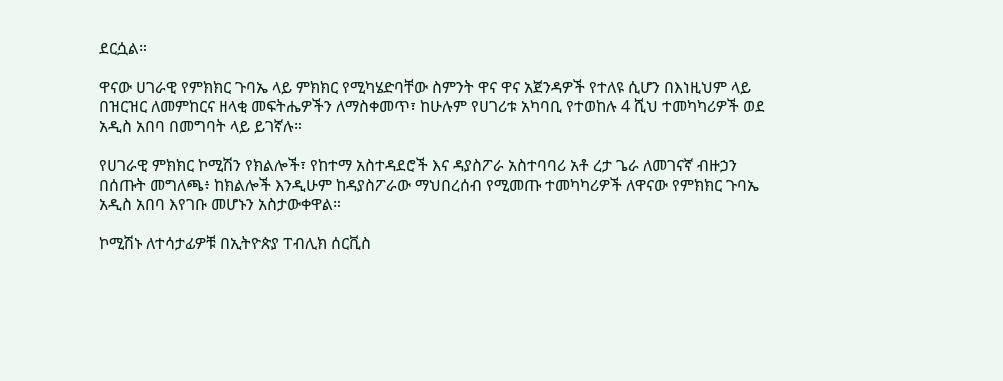ደርሷል።

ዋናው ሀገራዊ የምክክር ጉባኤ ላይ ምክክር የሚካሄድባቸው ስምንት ዋና ዋና አጀንዳዎች የተለዩ ሲሆን በእነዚህም ላይ በዝርዝር ለመምከርና ዘላቂ መፍትሔዎችን ለማስቀመጥ፣ ከሁሉም የሀገሪቱ አካባቢ የተወከሉ 4 ሺህ ተመካካሪዎች ወደ አዲስ አበባ በመግባት ላይ ይገኛሉ።

የሀገራዊ ምክክር ኮሚሽን የክልሎች፣ የከተማ አስተዳደሮች እና ዳያስፖራ አስተባባሪ አቶ ረታ ጌራ ለመገናኛ ብዙኃን በሰጡት መግለጫ፥ ከክልሎች እንዲሁም ከዳያስፖራው ማህበረሰብ የሚመጡ ተመካካሪዎች ለዋናው የምክክር ጉባኤ አዲስ አበባ እየገቡ መሆኑን አስታውቀዋል።

ኮሚሽኑ ለተሳታፊዎቹ በኢትዮጵያ ፐብሊክ ሰርቪስ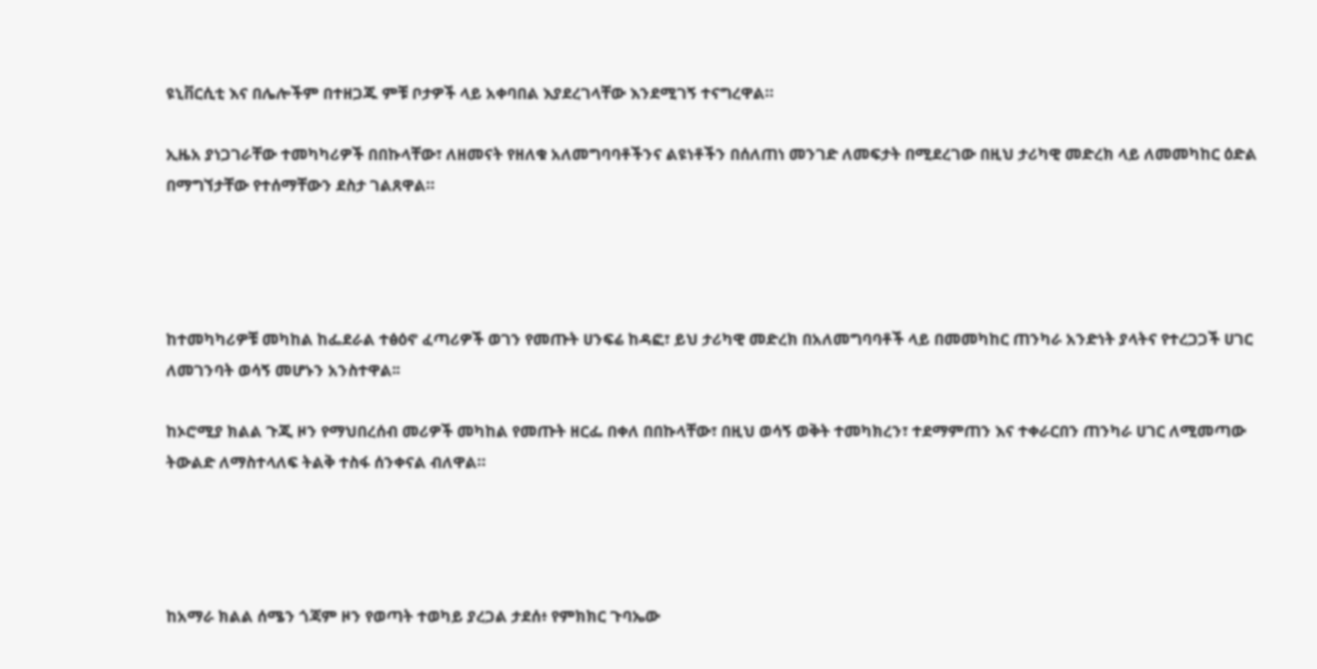ዩኒቨርሲቲ እና በሌሎችም በተዘጋጁ ምቹ ቦታዎች ላይ አቀባበል እያደረገላቸው እንደሚገኝ ተናግረዋል።

ኢዜአ ያነጋገራቸው ተመካካሪዎች በበኩላቸው፣ ለዘመናት የዘለቁ አለመግባባቶችንና ልዩነቶችን በሰለጠነ መንገድ ለመፍታት በሚደረገው በዚህ ታሪካዊ መድረክ ላይ ለመመካከር ዕድል በማግኘታቸው የተሰማቸውን ደስታ ገልጸዋል።




ከተመካካሪዎቹ መካከል ከፌደራል ተፅዕኖ ፈጣሪዎች ወገን የመጡት ሀንፍሬ ከዳፎ፣ ይህ ታሪካዊ መድረክ በአለመግባባቶች ላይ በመመካከር ጠንካራ አንድነት ያላትና የተረጋጋች ሀገር ለመገንባት ወሳኝ መሆኑን አንስተዋል፡፡

ከኦሮሚያ ክልል ጉጂ ዞን የማህበረሰብ መሪዎች መካከል የመጡት ዘርፌ በቀለ በበኩላቸው፣ በዚህ ወሳኝ ወቅት ተመካክረን፣ ተደማምጠን እና ተቀራርበን ጠንካራ ሀገር ለሚመጣው ትውልድ ለማስተላለፍ ትልቅ ተስፋ ሰንቀናል ብለዋል።




ከአማራ ክልል ሰሜን ጎጃም ዞን የወጣት ተወካይ ያረጋል ታደሰ፥ የምክክር ጉባኤው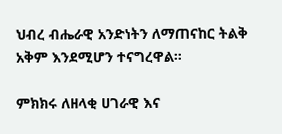ህብረ ብሔራዊ አንድነትን ለማጠናከር ትልቅ አቅም እንደሚሆን ተናግረዋል።

ምክክሩ ለዘላቂ ሀገራዊ እና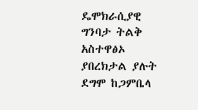ዴሞክራሲያዊ ግንባታ ትልቅ አስተዋፅኦ ያበረክታል ያሉት ደግሞ ከጋምቤላ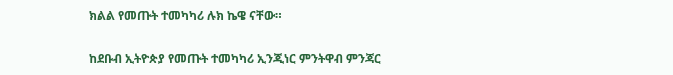ክልል የመጡት ተመካካሪ ሉክ ኬዌ ናቸው።

ከደቡብ ኢትዮጵያ የመጡት ተመካካሪ ኢንጂነር ምንትዋብ ምንጃር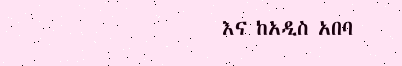እና ከአዲስ አበባ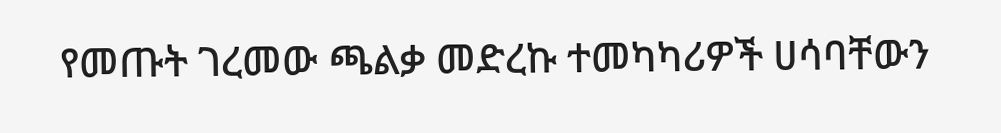የመጡት ገረመው ጫልቃ መድረኩ ተመካካሪዎች ሀሳባቸውን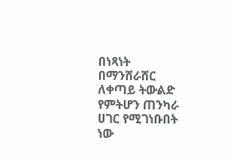በነጻነት በማንሸራሸር ለቀጣይ ትውልድ የምትሆን ጠንካራ ሀገር የሚገነቡበት ነው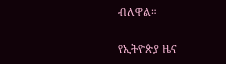ብለዋል።

የኢትዮጵያ ዜና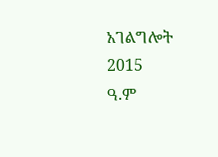አገልግሎት
2015
ዓ.ም